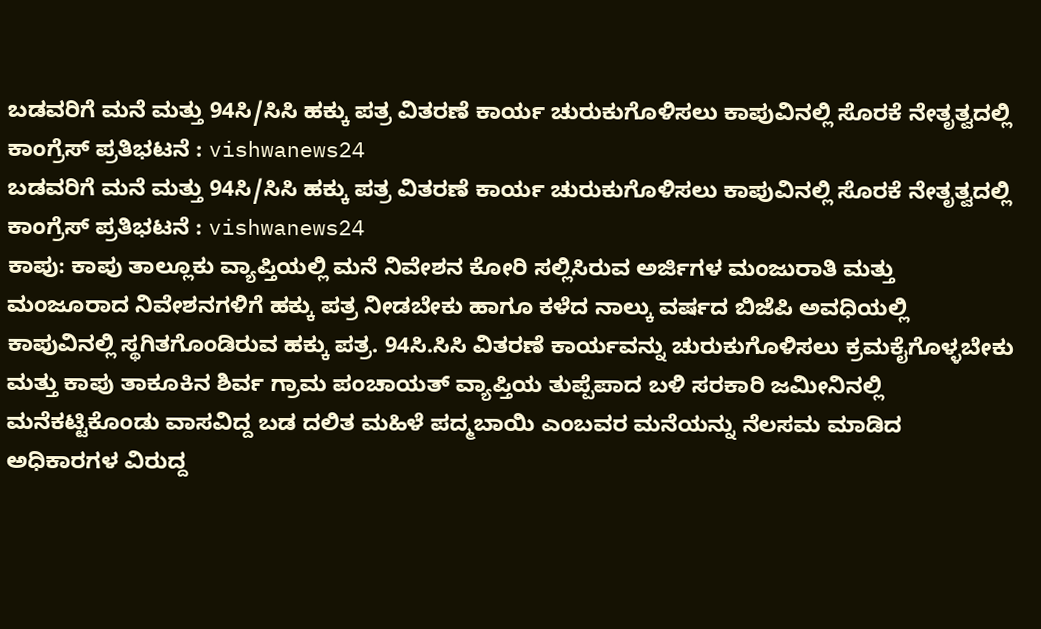ಬಡವರಿಗೆ ಮನೆ ಮತ್ತು 94ಸಿ/ಸಿಸಿ ಹಕ್ಕು ಪತ್ರ ವಿತರಣೆ ಕಾರ್ಯ ಚುರುಕುಗೊಳಿಸಲು ಕಾಪುವಿನಲ್ಲಿ ಸೊರಕೆ ನೇತೃತ್ವದಲ್ಲಿ ಕಾಂಗ್ರೆಸ್ ಪ್ರತಿಭಟನೆ : vishwanews24
ಬಡವರಿಗೆ ಮನೆ ಮತ್ತು 94ಸಿ/ಸಿಸಿ ಹಕ್ಕು ಪತ್ರ ವಿತರಣೆ ಕಾರ್ಯ ಚುರುಕುಗೊಳಿಸಲು ಕಾಪುವಿನಲ್ಲಿ ಸೊರಕೆ ನೇತೃತ್ವದಲ್ಲಿ ಕಾಂಗ್ರೆಸ್ ಪ್ರತಿಭಟನೆ : vishwanews24
ಕಾಪು: ಕಾಪು ತಾಲ್ಲೂಕು ವ್ಯಾಪ್ತಿಯಲ್ಲಿ ಮನೆ ನಿವೇಶನ ಕೋರಿ ಸಲ್ಲಿಸಿರುವ ಅರ್ಜಿಗಳ ಮಂಜುರಾತಿ ಮತ್ತು ಮಂಜೂರಾದ ನಿವೇಶನಗಳಿಗೆ ಹಕ್ಕು ಪತ್ರ ನೀಡಬೇಕು ಹಾಗೂ ಕಳೆದ ನಾಲ್ಕು ವರ್ಷದ ಬಿಜೆಪಿ ಅವಧಿಯಲ್ಲಿ ಕಾಪುವಿನಲ್ಲಿ ಸ್ಥಗಿತಗೊಂಡಿರುವ ಹಕ್ಕು ಪತ್ರ. 94ಸಿ.ಸಿಸಿ ವಿತರಣೆ ಕಾರ್ಯವನ್ನು ಚುರುಕುಗೊಳಿಸಲು ಕ್ರಮಕೈಗೊಳ್ಳಬೇಕು ಮತ್ತು ಕಾಪು ತಾಕೂಕಿನ ಶಿರ್ವ ಗ್ರಾಮ ಪಂಚಾಯತ್ ವ್ಯಾಪ್ತಿಯ ತುಪ್ಪೆಪಾದ ಬಳಿ ಸರಕಾರಿ ಜಮೀನಿನಲ್ಲಿ ಮನೆಕಟ್ಟಿಕೊಂಡು ವಾಸವಿದ್ದ ಬಡ ದಲಿತ ಮಹಿಳೆ ಪದ್ಮಬಾಯಿ ಎಂಬವರ ಮನೆಯನ್ನು ನೆಲಸಮ ಮಾಡಿದ ಅಧಿಕಾರಗಳ ವಿರುದ್ದ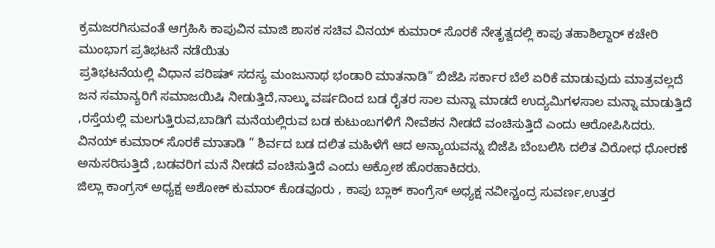ಕ್ರಮಜರಗಿಸುವಂತೆ ಆಗ್ರಹಿಸಿ ಕಾಪುವಿನ ಮಾಜಿ ಶಾಸಕ ಸಚಿವ ವಿನಯ್ ಕುಮಾರ್ ಸೊರಕೆ ನೇತೃತ್ವದಲ್ಲಿ ಕಾಪು ತಹಾಶಿಲ್ದಾರ್ ಕಚೇರಿ ಮುಂಭಾಗ ಪ್ರತಿಭಟನೆ ನಡೆಯಿತು
ಪ್ರತಿಭಟನೆಯಲ್ಲಿ ವಿಧಾನ ಪರಿಷತ್ ಸದಸ್ಯ ಮಂಜುನಾಥ ಭಂಡಾರಿ ಮಾತನಾಡಿ” ಬಿಜೆಪಿ ಸರ್ಕಾರ ಬೆಲೆ ಏರಿಕೆ ಮಾಡುವುದು ಮಾತ್ರವಲ್ಲದೆ ಜನ ಸಮಾನ್ಯರಿಗೆ ಸಮಾಜಯಿಷಿ ನೀಡುತ್ತಿದೆ,ನಾಲ್ಕು ವರ್ಷದಿಂದ ಬಡ ರೈತರ ಸಾಲ ಮನ್ನಾ ಮಾಡದೆ ಉದ್ಯಮಿಗಳಸಾಲ ಮನ್ನಾ ಮಾಡುತ್ತಿದೆ ,ರಸ್ತೆಯಲ್ಲಿ ಮಲಗುತ್ತಿರುವ,ಬಾಡಿಗೆ ಮನೆಯಲ್ಲಿರುವ ಬಡ ಕುಟುಂಬಗಳಿಗೆ ನೀವೆಶನ ನೀಡದೆ ವಂಚಿಸುತ್ತಿದೆ ಎಂದು ಆರೋಪಿಸಿದರು.
ವಿನಯ್ ಕುಮಾರ್ ಸೊರಕೆ ಮಾತಾಡಿ ” ಶಿರ್ವದ ಬಡ ದಲಿತ ಮಹಿಳೆಗೆ ಆದ ಅನ್ಯಾಯವನ್ನು ಬಿಜೆಪಿ ಬೆಂಬಲಿಸಿ ದಲಿತ ವಿರೋಧ ಧೋರಣೆ ಅನುಸರಿಸುತ್ತಿದೆ ,ಬಡವರಿಗ ಮನೆ ನೀಡದೆ ವಂಚಿಸುತ್ತಿದೆ ಎಂದು ಅಕ್ರೋಶ ಹೊರಹಾಕಿದರು.
ಜಿಲ್ಲಾ ಕಾಂಗ್ರಸ್ ಅಧ್ಯಕ್ಷ ಅಶೋಕ್ ಕುಮಾರ್ ಕೊಡವೂರು , ಕಾಪು ಬ್ಲಾಕ್ ಕಾಂಗ್ರೆಸ್ ಅಧ್ಯಕ್ಷ ನವೀನ್ಚಂದ್ರ ಸುವರ್ಣ,ಉತ್ತರ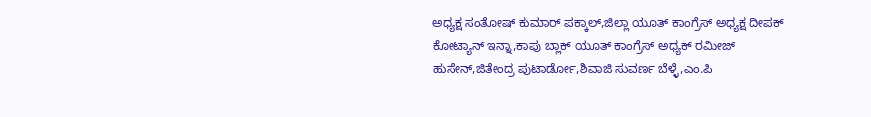ಅಧ್ಯಕ್ಷ ಸಂತೋಷ್ ಕುಮಾರ್ ಪಕ್ಕಾಲ್,ಜಿಲ್ಲಾ ಯೂತ್ ಕಾಂಗ್ರೆಸ್ ಅಧ್ಯಕ್ಷ ದೀಪಕ್ ಕೋಟ್ಯಾನ್ ಇನ್ನಾ,ಕಾಪು ಬ್ಲಾಕ್ ಯೂತ್ ಕಾಂಗ್ರೆಸ್ ಅಧ್ಯಕ್ ರಮೀಜ್ ಹುಸೇನ್,ಜಿತೇಂದ್ರ ಪುಟಾರ್ಡೋ,ಶಿವಾಜಿ ಸುವರ್ಣ ಬೆಳ್ಳೆ,ಎಂ.ಪಿ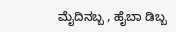ಮೈದಿನಬ್ಬ , ಹೈಬಾ ಡಿಬ್ಬ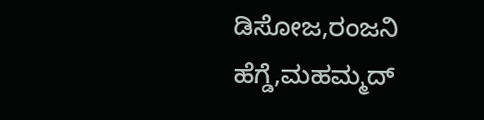ಡಿಸೋಜ,ರಂಜನಿ ಹೆಗ್ಡೆ,ಮಹಮ್ಮದ್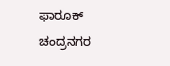ಫಾರೂಕ್ ಚಂದ್ರನಗರ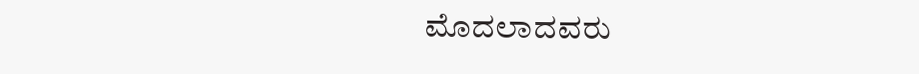ಮೊದಲಾದವರು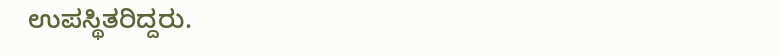ಉಪಸ್ಥಿತರಿದ್ದರು.